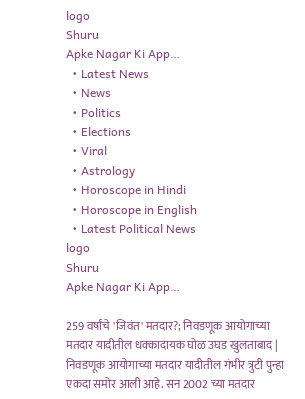logo
Shuru
Apke Nagar Ki App…
  • Latest News
  • News
  • Politics
  • Elections
  • Viral
  • Astrology
  • Horoscope in Hindi
  • Horoscope in English
  • Latest Political News
logo
Shuru
Apke Nagar Ki App…

259 वर्षांचे 'जिवंत' मतदार?; निवडणूक आयोगाच्या मतदार यादीतील धक्कादायक घोळ उघड खुलताबाद | निवडणूक आयोगाच्या मतदार यादीतील गंभीर त्रुटी पुन्हा एकदा समोर आली आहे. सन 2002 च्या मतदार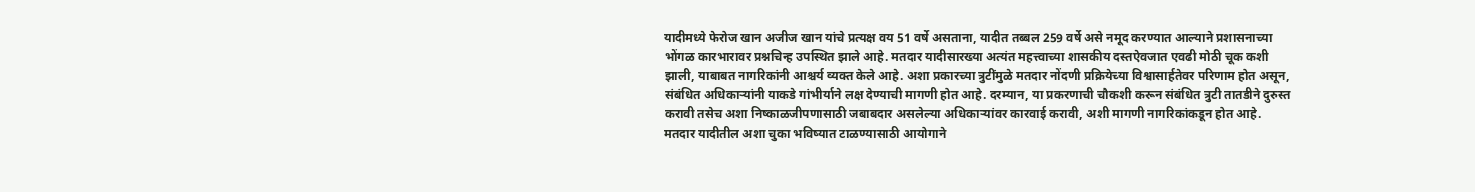यादीमध्ये फेरोज खान अजीज खान यांचे प्रत्यक्ष वय 51 वर्षे असताना, यादीत तब्बल 259 वर्षे असे नमूद करण्यात आल्याने प्रशासनाच्या भोंगळ कारभारावर प्रश्नचिन्ह उपस्थित झाले आहे. मतदार यादीसारख्या अत्यंत महत्त्वाच्या शासकीय दस्तऐवजात एवढी मोठी चूक कशी झाली, याबाबत नागरिकांनी आश्चर्य व्यक्त केले आहे. अशा प्रकारच्या त्रुटींमुळे मतदार नोंदणी प्रक्रियेच्या विश्वासार्हतेवर परिणाम होत असून, संबंधित अधिकाऱ्यांनी याकडे गांभीर्याने लक्ष देण्याची मागणी होत आहे. दरम्यान, या प्रकरणाची चौकशी करून संबंधित त्रुटी तातडीने दुरुस्त करावी तसेच अशा निष्काळजीपणासाठी जबाबदार असलेल्या अधिकाऱ्यांवर कारवाई करावी, अशी मागणी नागरिकांकडून होत आहे. मतदार यादीतील अशा चुका भविष्यात टाळण्यासाठी आयोगाने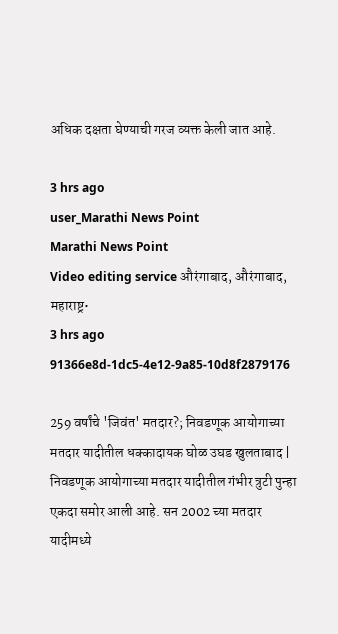अधिक दक्षता घेण्याची गरज व्यक्त केली जात आहे.

3 hrs ago
user_Marathi News Point
Marathi News Point
Video editing service औरंगाबाद, औरंगाबाद, महाराष्ट्र•
3 hrs ago
91366e8d-1dc5-4e12-9a85-10d8f2879176

259 वर्षांचे 'जिवंत' मतदार?; निवडणूक आयोगाच्या मतदार यादीतील धक्कादायक घोळ उघड खुलताबाद | निवडणूक आयोगाच्या मतदार यादीतील गंभीर त्रुटी पुन्हा एकदा समोर आली आहे. सन 2002 च्या मतदार यादीमध्ये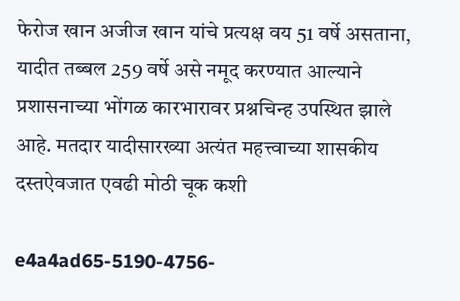फेरोज खान अजीज खान यांचे प्रत्यक्ष वय 51 वर्षे असताना, यादीत तब्बल 259 वर्षे असे नमूद करण्यात आल्याने प्रशासनाच्या भोंगळ कारभारावर प्रश्नचिन्ह उपस्थित झाले आहे. मतदार यादीसारख्या अत्यंत महत्त्वाच्या शासकीय दस्तऐवजात एवढी मोठी चूक कशी

e4a4ad65-5190-4756-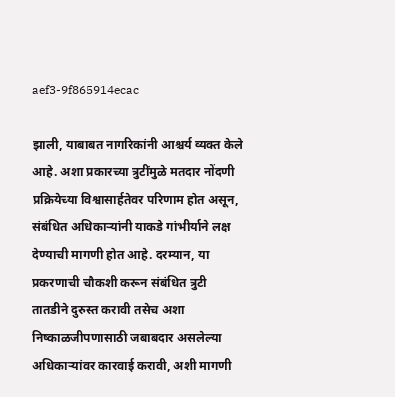aef3-9f865914ecac

झाली, याबाबत नागरिकांनी आश्चर्य व्यक्त केले आहे. अशा प्रकारच्या त्रुटींमुळे मतदार नोंदणी प्रक्रियेच्या विश्वासार्हतेवर परिणाम होत असून, संबंधित अधिकाऱ्यांनी याकडे गांभीर्याने लक्ष देण्याची मागणी होत आहे. दरम्यान, या प्रकरणाची चौकशी करून संबंधित त्रुटी तातडीने दुरुस्त करावी तसेच अशा निष्काळजीपणासाठी जबाबदार असलेल्या अधिकाऱ्यांवर कारवाई करावी, अशी मागणी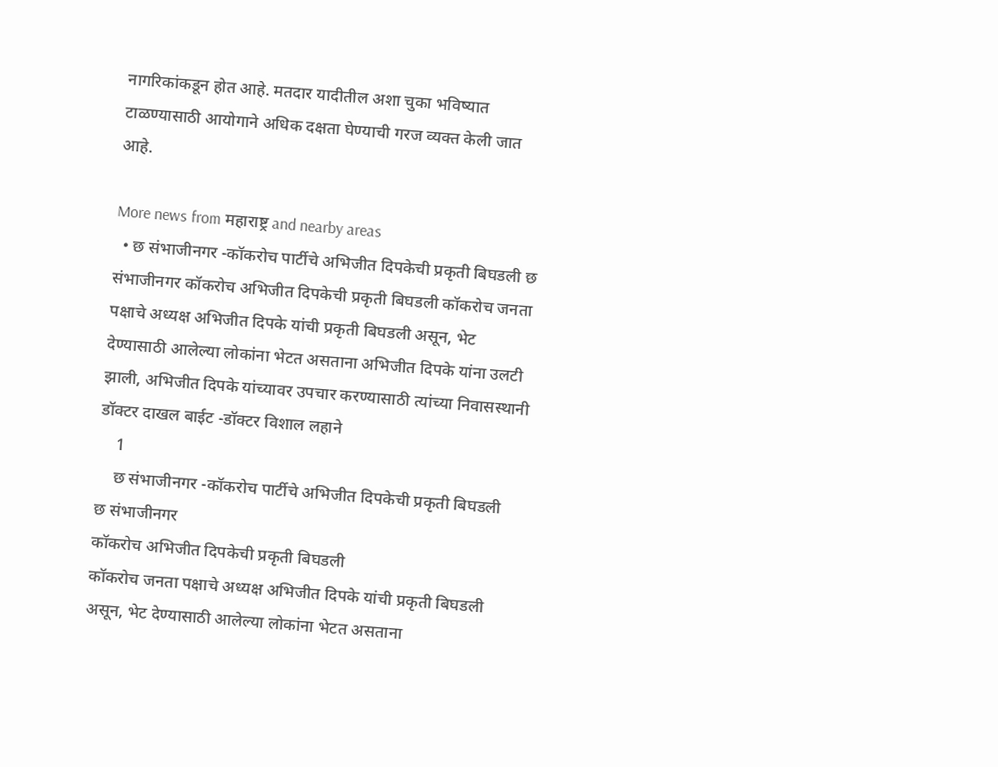नागरिकांकडून होत आहे. मतदार यादीतील अशा चुका भविष्यात टाळण्यासाठी आयोगाने अधिक दक्षता घेण्याची गरज व्यक्त केली जात आहे.

More news from महाराष्ट्र and nearby areas
  • छ संभाजीनगर -कॉकरोच पार्टीचे अभिजीत दिपकेची प्रकृती बिघडली छ संभाजीनगर कॉकरोच अभिजीत दिपकेची प्रकृती बिघडली कॉकरोच जनता पक्षाचे अध्यक्ष अभिजीत दिपके यांची प्रकृती बिघडली असून, भेट देण्यासाठी आलेल्या लोकांना भेटत असताना अभिजीत दिपके यांना उलटी झाली, अभिजीत दिपके यांच्यावर उपचार करण्यासाठी त्यांच्या निवासस्थानी डॉक्टर दाखल बाईट -डॉक्टर विशाल लहाने
    1
    छ संभाजीनगर -कॉकरोच पार्टीचे अभिजीत दिपकेची प्रकृती बिघडली
छ संभाजीनगर
कॉकरोच अभिजीत दिपकेची प्रकृती बिघडली
कॉकरोच जनता पक्षाचे अध्यक्ष अभिजीत दिपके यांची प्रकृती बिघडली असून, भेट देण्यासाठी आलेल्या लोकांना भेटत असताना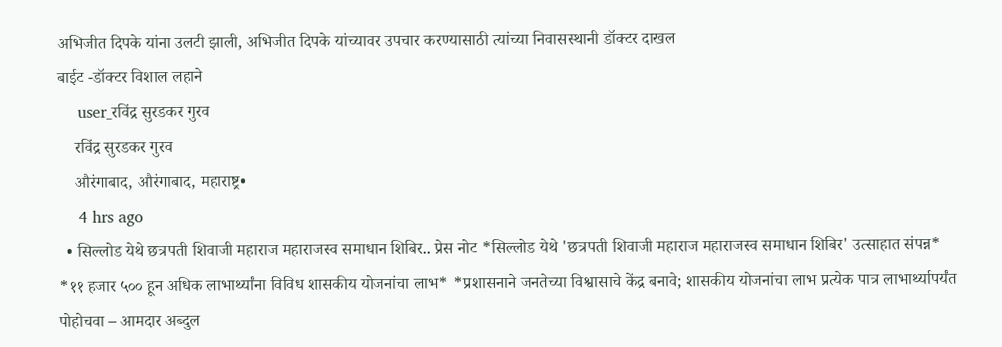अभिजीत दिपके यांना उलटी झाली, अभिजीत दिपके यांच्यावर उपचार करण्यासाठी त्यांच्या निवासस्थानी डॉक्टर दाखल
बाईट -डॉक्टर विशाल लहाने
    user_रविंद्र सुरडकर गुरव
    रविंद्र सुरडकर गुरव
    औरंगाबाद, औरंगाबाद, महाराष्ट्र•
    4 hrs ago
  • सिल्लोड येथे छत्रपती शिवाजी महाराज महाराजस्व समाधान शिबिर.. प्रेस नोट *सिल्लोड येथे 'छत्रपती शिवाजी महाराज महाराजस्व समाधान शिबिर' उत्साहात संपन्न* *११ हजार ५०० हून अधिक लाभार्थ्यांना विविध शासकीय योजनांचा लाभ* *प्रशासनाने जनतेच्या विश्वासाचे केंद्र बनावे; शासकीय योजनांचा लाभ प्रत्येक पात्र लाभार्थ्यापर्यंत पोहोचवा – आमदार अब्दुल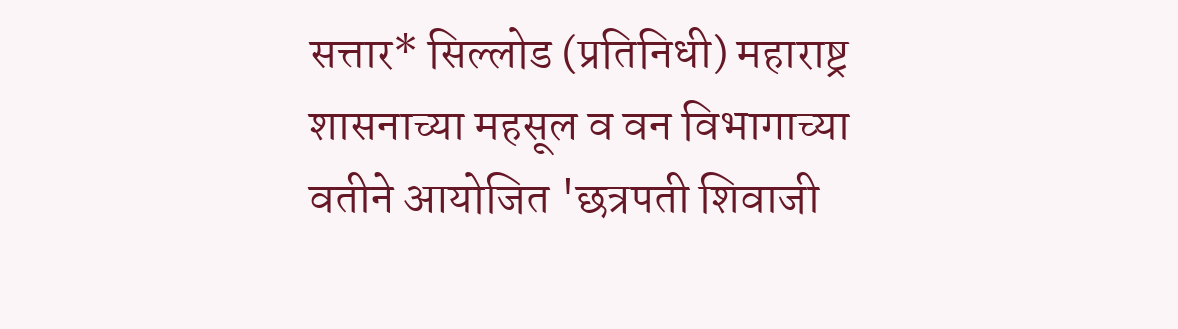सत्तार* सिल्लोड (प्रतिनिधी) महाराष्ट्र शासनाच्या महसूल व वन विभागाच्या वतीने आयोजित 'छत्रपती शिवाजी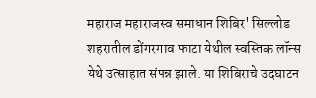महाराज महाराजस्व समाधान शिबिर' सिल्लोड शहरातील डोंगरगाव फाटा येथील स्वस्तिक लॉन्स येथे उत्साहात संपन्न झाले. या शिबिराचे उदघाटन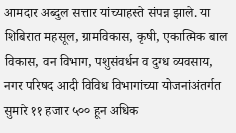आमदार अब्दुल सत्तार यांच्याहस्ते संपन्न झाले. या शिबिरात महसूल, ग्रामविकास, कृषी, एकात्मिक बाल विकास, वन विभाग, पशुसंवर्धन व दुग्ध व्यवसाय, नगर परिषद आदी विविध विभागांच्या योजनांअंतर्गत सुमारे ११ हजार ५०० हून अधिक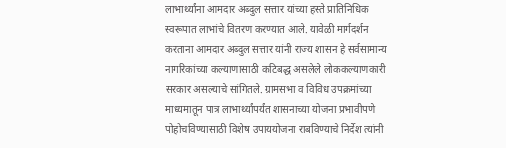लाभार्थ्यांना आमदार अब्दुल सत्तार यांच्या हस्ते प्रातिनिधिक स्वरूपात लाभांचे वितरण करण्यात आले. यावेळी मार्गदर्शन करताना आमदार अब्दुल सत्तार यांनी राज्य शासन हे सर्वसामान्य नागरिकांच्या कल्याणासाठी कटिबद्ध असलेले लोककल्याणकारी सरकार असल्याचे सांगितले. ग्रामसभा व विविध उपक्रमांच्या माध्यमातून पात्र लाभार्थ्यांपर्यंत शासनाच्या योजना प्रभावीपणे पोहोचविण्यासाठी विशेष उपाययोजना राबविण्याचे निर्देश त्यांनी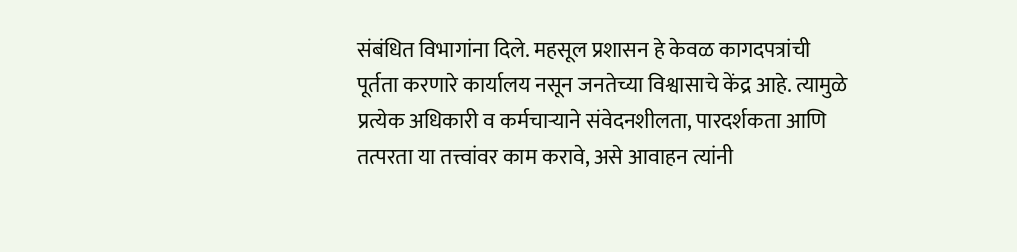संबंधित विभागांना दिले. महसूल प्रशासन हे केवळ कागदपत्रांची पूर्तता करणारे कार्यालय नसून जनतेच्या विश्वासाचे केंद्र आहे. त्यामुळे प्रत्येक अधिकारी व कर्मचाऱ्याने संवेदनशीलता, पारदर्शकता आणि तत्परता या तत्त्वांवर काम करावे, असे आवाहन त्यांनी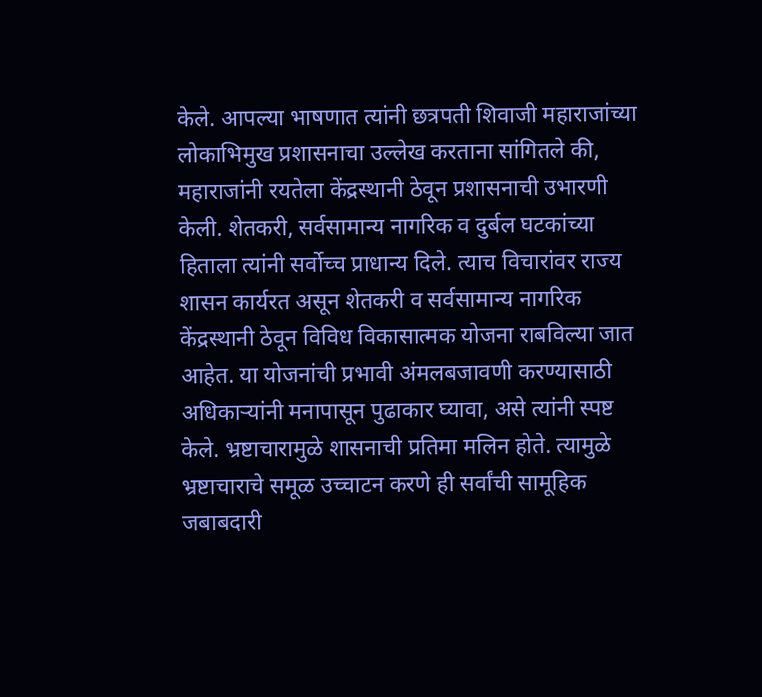केले. आपल्या भाषणात त्यांनी छत्रपती शिवाजी महाराजांच्या लोकाभिमुख प्रशासनाचा उल्लेख करताना सांगितले की, महाराजांनी रयतेला केंद्रस्थानी ठेवून प्रशासनाची उभारणी केली. शेतकरी, सर्वसामान्य नागरिक व दुर्बल घटकांच्या हिताला त्यांनी सर्वोच्च प्राधान्य दिले. त्याच विचारांवर राज्य शासन कार्यरत असून शेतकरी व सर्वसामान्य नागरिक केंद्रस्थानी ठेवून विविध विकासात्मक योजना राबविल्या जात आहेत. या योजनांची प्रभावी अंमलबजावणी करण्यासाठी अधिकाऱ्यांनी मनापासून पुढाकार घ्यावा, असे त्यांनी स्पष्ट केले. भ्रष्टाचारामुळे शासनाची प्रतिमा मलिन होते. त्यामुळे भ्रष्टाचाराचे समूळ उच्चाटन करणे ही सर्वांची सामूहिक जबाबदारी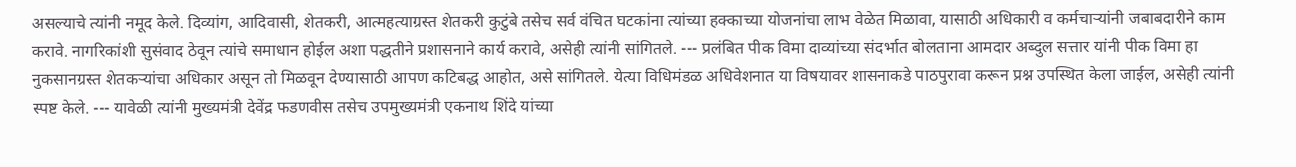असल्याचे त्यांनी नमूद केले. दिव्यांग, आदिवासी, शेतकरी, आत्महत्याग्रस्त शेतकरी कुटुंबे तसेच सर्व वंचित घटकांना त्यांच्या हक्काच्या योजनांचा लाभ वेळेत मिळावा, यासाठी अधिकारी व कर्मचाऱ्यांनी जबाबदारीने काम करावे. नागरिकांशी सुसंवाद ठेवून त्यांचे समाधान होईल अशा पद्धतीने प्रशासनाने कार्य करावे, असेही त्यांनी सांगितले. --- प्रलंबित पीक विमा दाव्यांच्या संदर्भात बोलताना आमदार अब्दुल सत्तार यांनी पीक विमा हा नुकसानग्रस्त शेतकऱ्यांचा अधिकार असून तो मिळवून देण्यासाठी आपण कटिबद्ध आहोत, असे सांगितले. येत्या विधिमंडळ अधिवेशनात या विषयावर शासनाकडे पाठपुरावा करून प्रश्न उपस्थित केला जाईल, असेही त्यांनी स्पष्ट केले. --- यावेळी त्यांनी मुख्यमंत्री देवेंद्र फडणवीस तसेच उपमुख्यमंत्री एकनाथ शिंदे यांच्या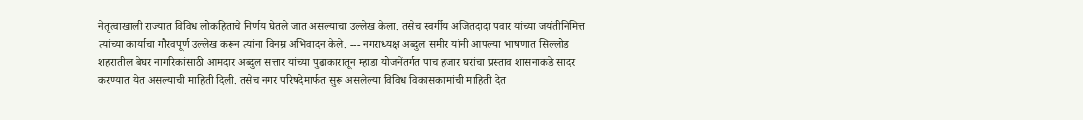नेतृत्वाखाली राज्यात विविध लोकहिताचे निर्णय घेतले जात असल्याचा उल्लेख केला. तसेच स्वर्गीय अजितदादा पवार यांच्या जयंतीनिमित्त त्यांच्या कार्याचा गौरवपूर्ण उल्लेख करून त्यांना विनम्र अभिवादन केले. --- नगराध्यक्ष अब्दुल समीर यांनी आपल्या भाषणात सिल्लोड शहरातील बेघर नागरिकांसाठी आमदार अब्दुल सत्तार यांच्या पुढाकारातून म्हाडा योजनेंतर्गत पाच हजार घरांचा प्रस्ताव शासनाकडे सादर करण्यात येत असल्याची माहिती दिली. तसेच नगर परिषदेमार्फत सुरू असलेल्या विविध विकासकामांची माहिती देत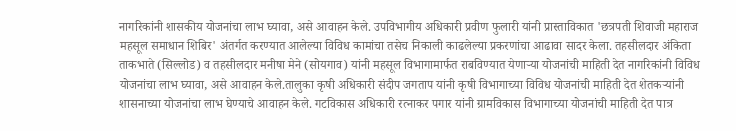नागरिकांनी शासकीय योजनांचा लाभ घ्यावा, असे आवाहन केले. उपविभागीय अधिकारी प्रवीण फुलारी यांनी प्रास्ताविकात 'छत्रपती शिवाजी महाराज महसूल समाधान शिबिर' अंतर्गत करण्यात आलेल्या विविध कामांचा तसेच निकाली काढलेल्या प्रकरणांचा आढावा सादर केला. तहसीलदार अंकिता ताकभाते (सिल्लोड) व तहसीलदार मनीषा मेने (सोयगाव) यांनी महसूल विभागामार्फत राबविण्यात येणाऱ्या योजनांची माहिती देत नागरिकांनी विविध योजनांचा लाभ घ्यावा, असे आवाहन केले.तालुका कृषी अधिकारी संदीप जगताप यांनी कृषी विभागाच्या विविध योजनांची माहिती देत शेतकऱ्यांनी शासनाच्या योजनांचा लाभ घेण्याचे आवाहन केले. गटविकास अधिकारी रत्नाकर पगार यांनी ग्रामविकास विभागाच्या योजनांची माहिती देत पात्र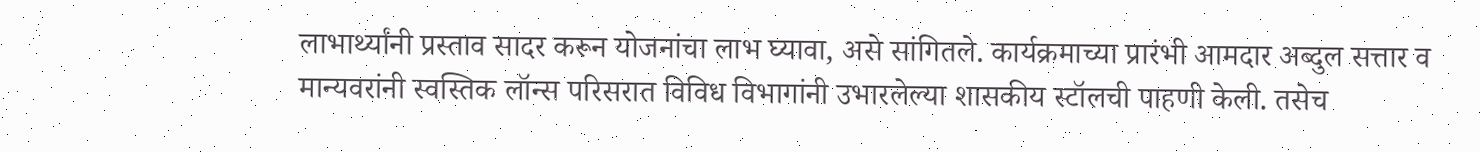लाभार्थ्यांनी प्रस्ताव सादर करून योजनांचा लाभ घ्यावा, असे सांगितले. कार्यक्रमाच्या प्रारंभी आमदार अब्दुल सत्तार व मान्यवरांनी स्वस्तिक लॉन्स परिसरात विविध विभागांनी उभारलेल्या शासकीय स्टॉलची पाहणी केली. तसेच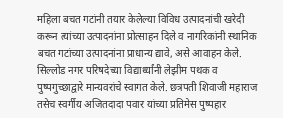महिला बचत गटांनी तयार केलेल्या विविध उत्पादनांची खरेदी करून त्यांच्या उत्पादनांना प्रोत्साहन दिले व नागरिकांनी स्थानिक बचत गटांच्या उत्पादनांना प्राधान्य द्यावे, असे आवाहन केले. सिल्लोड नगर परिषदेच्या विद्यार्थ्यांनी लेझीम पथक व पुष्पगुच्छाद्वारे मान्यवरांचे स्वागत केले. छत्रपती शिवाजी महाराज तसेच स्वर्गीय अजितदादा पवार यांच्या प्रतिमेस पुष्पहार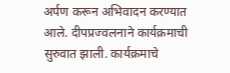अर्पण करून अभिवादन करण्यात आले. दीपप्रज्वलनाने कार्यक्रमाची सुरुवात झाली. कार्यक्रमाचे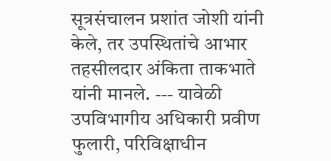सूत्रसंचालन प्रशांत जोशी यांनी केले, तर उपस्थितांचे आभार तहसीलदार अंकिता ताकभाते यांनी मानले. --- यावेळी उपविभागीय अधिकारी प्रवीण फुलारी, परिविक्षाधीन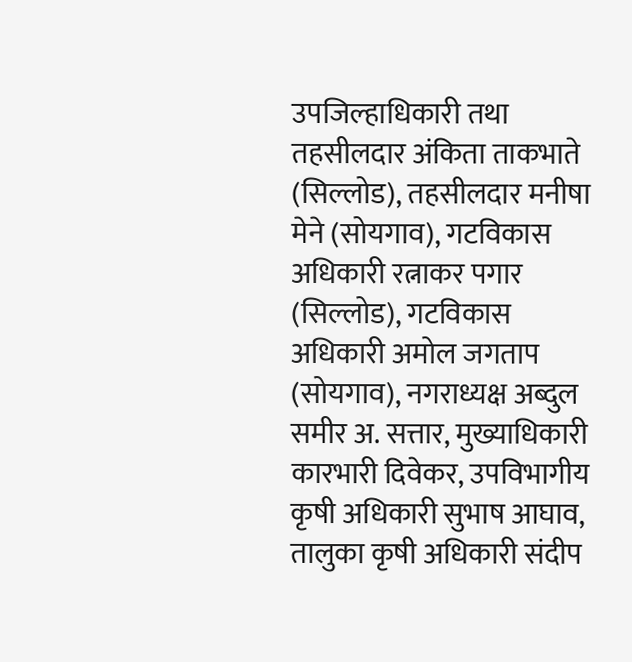उपजिल्हाधिकारी तथा तहसीलदार अंकिता ताकभाते (सिल्लोड), तहसीलदार मनीषा मेने (सोयगाव), गटविकास अधिकारी रत्नाकर पगार (सिल्लोड), गटविकास अधिकारी अमोल जगताप (सोयगाव), नगराध्यक्ष अब्दुल समीर अ. सत्तार, मुख्याधिकारी कारभारी दिवेकर, उपविभागीय कृषी अधिकारी सुभाष आघाव, तालुका कृषी अधिकारी संदीप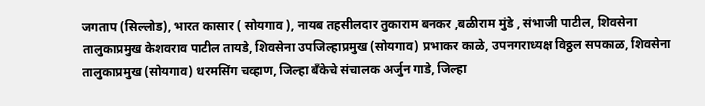जगताप (सिल्लोड), भारत कासार ( सोयगाव ), नायब तहसीलदार तुकाराम बनकर ,बळीराम मुंडे , संभाजी पाटील, शिवसेना तालुकाप्रमुख केशवराव पाटील तायडे, शिवसेना उपजिल्हाप्रमुख (सोयगाव) प्रभाकर काळे, उपनगराध्यक्ष विठ्ठल सपकाळ, शिवसेना तालुकाप्रमुख (सोयगाव) धरमसिंग चव्हाण, जिल्हा बँकेचे संचालक अर्जुन गाडे, जिल्हा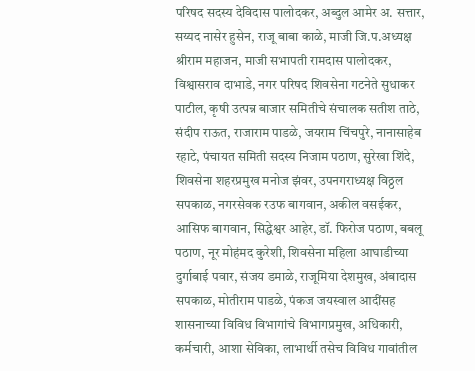परिषद सदस्य देविदास पालोदकर, अब्दुल आमेर अ. सत्तार, सय्यद नासेर हुसेन, राजू बाबा काळे, माजी जि.प.अध्यक्ष श्रीराम महाजन, माजी सभापती रामदास पालोदकर, विश्वासराव दाभाडे, नगर परिषद शिवसेना गटनेते सुधाकर पाटील, कृषी उत्पन्न बाजार समितीचे संचालक सतीश ताठे, संदीप राऊत, राजाराम पाडळे, जयराम चिंचपुरे, नानासाहेब रहाटे, पंचायत समिती सदस्य निजाम पठाण, सुरेखा शिंदे, शिवसेना शहरप्रमुख मनोज झंवर, उपनगराध्यक्ष विठ्ठल सपकाळ, नगरसेवक रउफ बागवान, अकील वसईकर, आसिफ बागवान, सिद्धेश्वर आहेर, डॉ. फिरोज पठाण, बबलू पठाण, नूर मोहंमद कुरेशी, शिवसेना महिला आघाडीच्या दुर्गाबाई पवार, संजय डमाळे, राजूमिया देशमुख, अंबादास सपकाळ, मोतीराम पाडळे, पंकज जयस्वाल आदींसह शासनाच्या विविध विभागांचे विभागप्रमुख, अधिकारी, कर्मचारी, आशा सेविका, लाभार्थी तसेच विविध गावांतील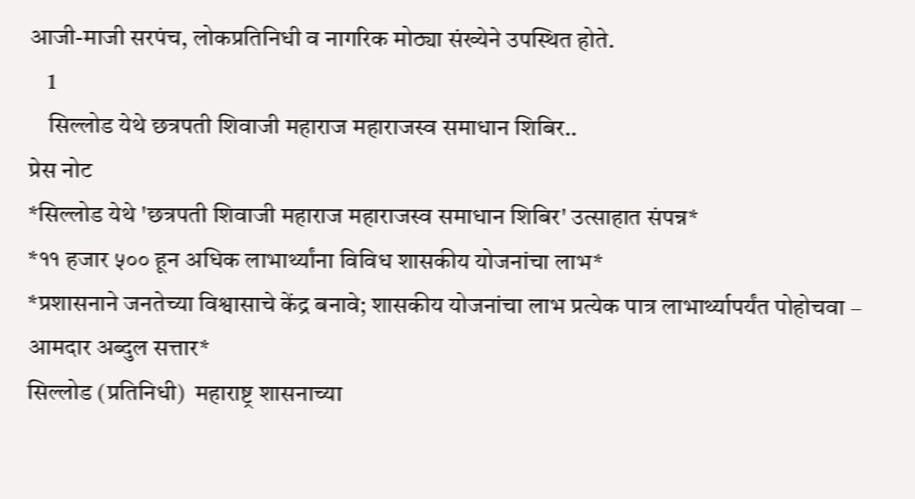आजी-माजी सरपंच, लोकप्रतिनिधी व नागरिक मोठ्या संख्येने उपस्थित होते.
    1
    सिल्लोड येथे छत्रपती शिवाजी महाराज महाराजस्व समाधान शिबिर..
प्रेस नोट
*सिल्लोड येथे 'छत्रपती शिवाजी महाराज महाराजस्व समाधान शिबिर' उत्साहात संपन्न*
*११ हजार ५०० हून अधिक लाभार्थ्यांना विविध शासकीय योजनांचा लाभ*
*प्रशासनाने जनतेच्या विश्वासाचे केंद्र बनावे; शासकीय योजनांचा लाभ प्रत्येक पात्र लाभार्थ्यापर्यंत पोहोचवा – आमदार अब्दुल सत्तार*
सिल्लोड (प्रतिनिधी)  महाराष्ट्र शासनाच्या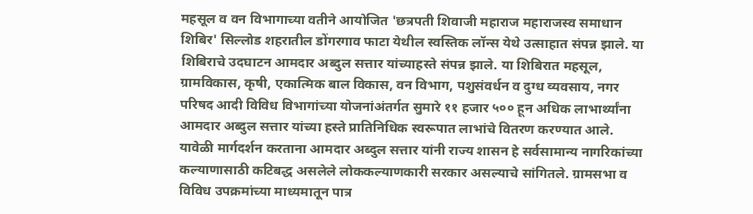महसूल व वन विभागाच्या वतीने आयोजित 'छत्रपती शिवाजी महाराज महाराजस्व समाधान शिबिर' सिल्लोड शहरातील डोंगरगाव फाटा येथील स्वस्तिक लॉन्स येथे उत्साहात संपन्न झाले. या शिबिराचे उदघाटन आमदार अब्दुल सत्तार यांच्याहस्ते संपन्न झाले. या शिबिरात महसूल, ग्रामविकास, कृषी, एकात्मिक बाल विकास, वन विभाग, पशुसंवर्धन व दुग्ध व्यवसाय, नगर परिषद आदी विविध विभागांच्या योजनांअंतर्गत सुमारे ११ हजार ५०० हून अधिक लाभार्थ्यांना आमदार अब्दुल सत्तार यांच्या हस्ते प्रातिनिधिक स्वरूपात लाभांचे वितरण करण्यात आले.
यावेळी मार्गदर्शन करताना आमदार अब्दुल सत्तार यांनी राज्य शासन हे सर्वसामान्य नागरिकांच्या कल्याणासाठी कटिबद्ध असलेले लोककल्याणकारी सरकार असल्याचे सांगितले. ग्रामसभा व विविध उपक्रमांच्या माध्यमातून पात्र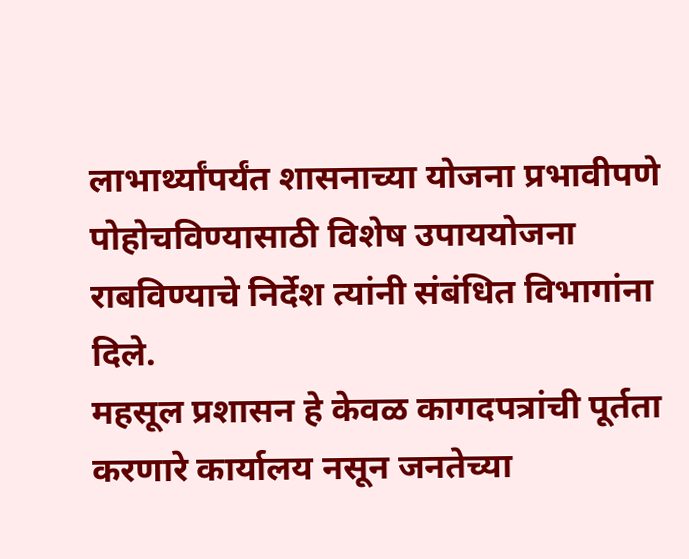लाभार्थ्यांपर्यंत शासनाच्या योजना प्रभावीपणे पोहोचविण्यासाठी विशेष उपाययोजना राबविण्याचे निर्देश त्यांनी संबंधित विभागांना दिले.
महसूल प्रशासन हे केवळ कागदपत्रांची पूर्तता करणारे कार्यालय नसून जनतेच्या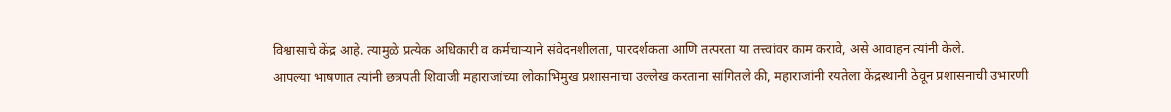विश्वासाचे केंद्र आहे. त्यामुळे प्रत्येक अधिकारी व कर्मचाऱ्याने संवेदनशीलता, पारदर्शकता आणि तत्परता या तत्त्वांवर काम करावे, असे आवाहन त्यांनी केले.
आपल्या भाषणात त्यांनी छत्रपती शिवाजी महाराजांच्या लोकाभिमुख प्रशासनाचा उल्लेख करताना सांगितले की, महाराजांनी रयतेला केंद्रस्थानी ठेवून प्रशासनाची उभारणी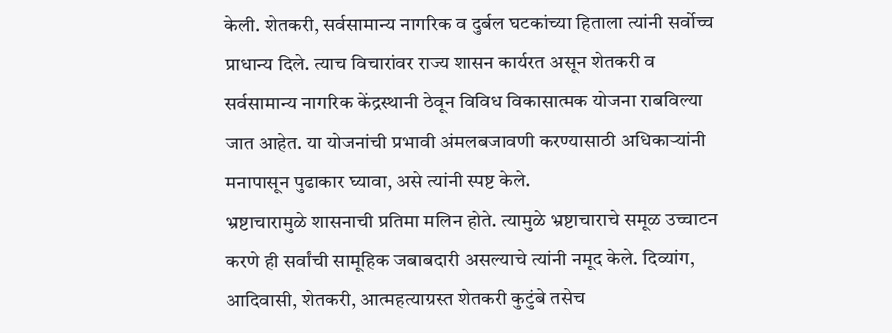केली. शेतकरी, सर्वसामान्य नागरिक व दुर्बल घटकांच्या हिताला त्यांनी सर्वोच्च प्राधान्य दिले. त्याच विचारांवर राज्य शासन कार्यरत असून शेतकरी व सर्वसामान्य नागरिक केंद्रस्थानी ठेवून विविध विकासात्मक योजना राबविल्या जात आहेत. या योजनांची प्रभावी अंमलबजावणी करण्यासाठी अधिकाऱ्यांनी मनापासून पुढाकार घ्यावा, असे त्यांनी स्पष्ट केले.
भ्रष्टाचारामुळे शासनाची प्रतिमा मलिन होते. त्यामुळे भ्रष्टाचाराचे समूळ उच्चाटन करणे ही सर्वांची सामूहिक जबाबदारी असल्याचे त्यांनी नमूद केले. दिव्यांग, आदिवासी, शेतकरी, आत्महत्याग्रस्त शेतकरी कुटुंबे तसेच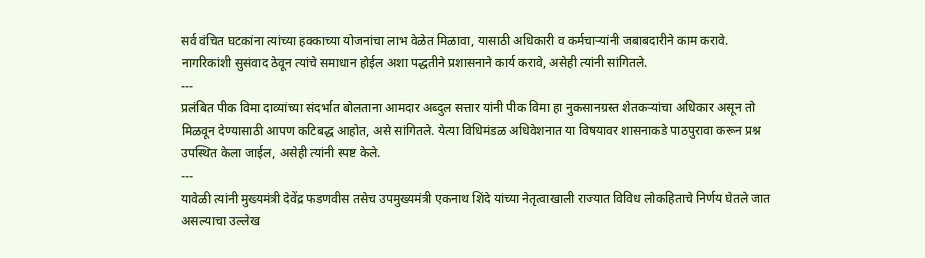सर्व वंचित घटकांना त्यांच्या हक्काच्या योजनांचा लाभ वेळेत मिळावा, यासाठी अधिकारी व कर्मचाऱ्यांनी जबाबदारीने काम करावे. नागरिकांशी सुसंवाद ठेवून त्यांचे समाधान होईल अशा पद्धतीने प्रशासनाने कार्य करावे, असेही त्यांनी सांगितले.
---
प्रलंबित पीक विमा दाव्यांच्या संदर्भात बोलताना आमदार अब्दुल सत्तार यांनी पीक विमा हा नुकसानग्रस्त शेतकऱ्यांचा अधिकार असून तो मिळवून देण्यासाठी आपण कटिबद्ध आहोत, असे सांगितले. येत्या विधिमंडळ अधिवेशनात या विषयावर शासनाकडे पाठपुरावा करून प्रश्न उपस्थित केला जाईल, असेही त्यांनी स्पष्ट केले.
---
यावेळी त्यांनी मुख्यमंत्री देवेंद्र फडणवीस तसेच उपमुख्यमंत्री एकनाथ शिंदे यांच्या नेतृत्वाखाली राज्यात विविध लोकहिताचे निर्णय घेतले जात असल्याचा उल्लेख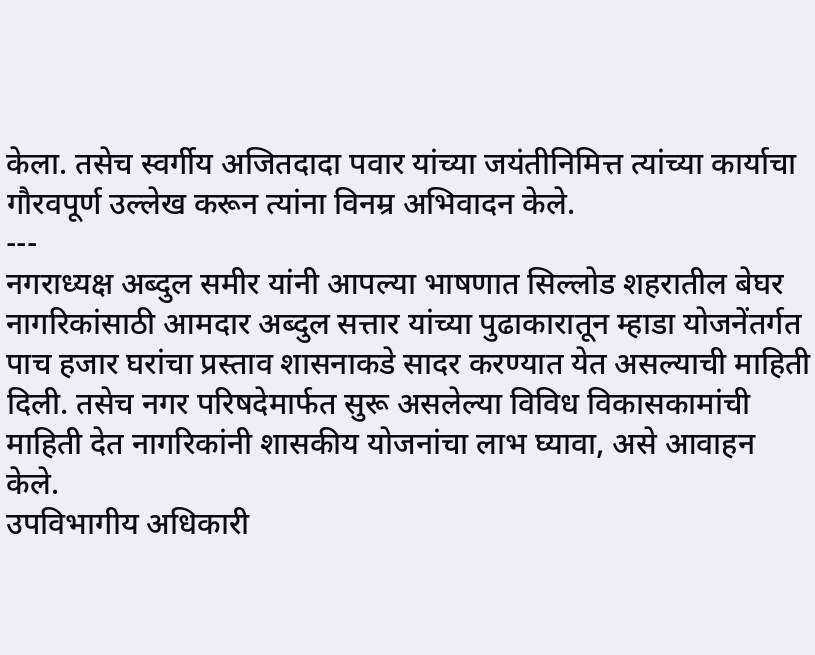केला. तसेच स्वर्गीय अजितदादा पवार यांच्या जयंतीनिमित्त त्यांच्या कार्याचा गौरवपूर्ण उल्लेख करून त्यांना विनम्र अभिवादन केले.
---
नगराध्यक्ष अब्दुल समीर यांनी आपल्या भाषणात सिल्लोड शहरातील बेघर नागरिकांसाठी आमदार अब्दुल सत्तार यांच्या पुढाकारातून म्हाडा योजनेंतर्गत पाच हजार घरांचा प्रस्ताव शासनाकडे सादर करण्यात येत असल्याची माहिती दिली. तसेच नगर परिषदेमार्फत सुरू असलेल्या विविध विकासकामांची माहिती देत नागरिकांनी शासकीय योजनांचा लाभ घ्यावा, असे आवाहन केले.
उपविभागीय अधिकारी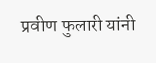प्रवीण फुलारी यांनी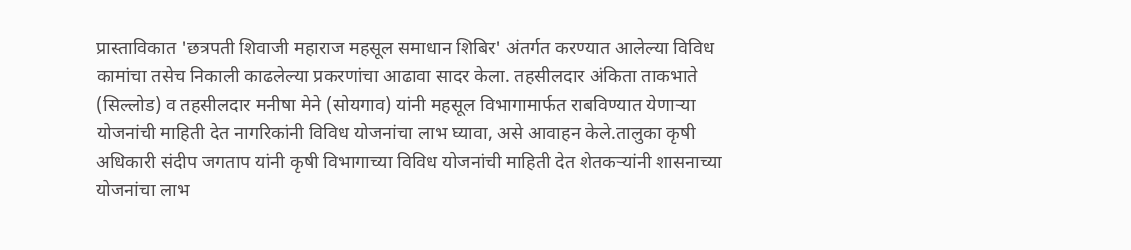प्रास्ताविकात 'छत्रपती शिवाजी महाराज महसूल समाधान शिबिर' अंतर्गत करण्यात आलेल्या विविध कामांचा तसेच निकाली काढलेल्या प्रकरणांचा आढावा सादर केला. तहसीलदार अंकिता ताकभाते (सिल्लोड) व तहसीलदार मनीषा मेने (सोयगाव) यांनी महसूल विभागामार्फत राबविण्यात येणाऱ्या योजनांची माहिती देत नागरिकांनी विविध योजनांचा लाभ घ्यावा, असे आवाहन केले.तालुका कृषी अधिकारी संदीप जगताप यांनी कृषी विभागाच्या विविध योजनांची माहिती देत शेतकऱ्यांनी शासनाच्या योजनांचा लाभ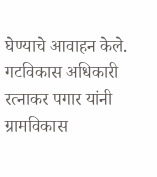घेण्याचे आवाहन केले. गटविकास अधिकारी रत्नाकर पगार यांनी ग्रामविकास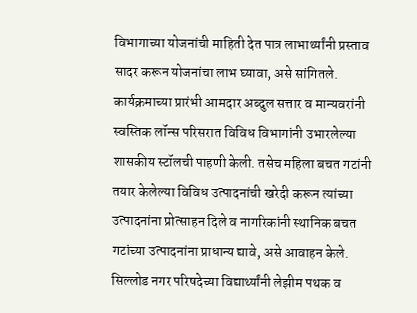विभागाच्या योजनांची माहिती देत पात्र लाभार्थ्यांनी प्रस्ताव सादर करून योजनांचा लाभ घ्यावा, असे सांगितले.
कार्यक्रमाच्या प्रारंभी आमदार अब्दुल सत्तार व मान्यवरांनी स्वस्तिक लॉन्स परिसरात विविध विभागांनी उभारलेल्या शासकीय स्टॉलची पाहणी केली. तसेच महिला बचत गटांनी तयार केलेल्या विविध उत्पादनांची खरेदी करून त्यांच्या उत्पादनांना प्रोत्साहन दिले व नागरिकांनी स्थानिक बचत गटांच्या उत्पादनांना प्राधान्य द्यावे, असे आवाहन केले.
सिल्लोड नगर परिषदेच्या विद्यार्थ्यांनी लेझीम पथक व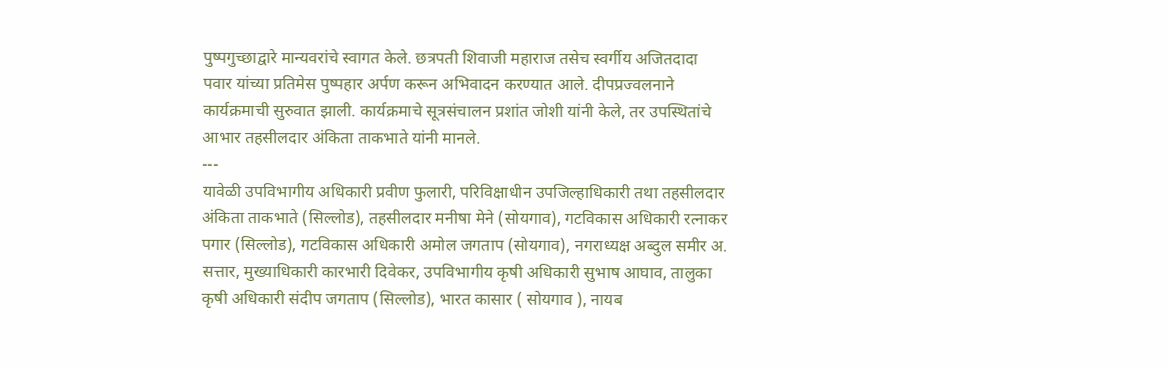पुष्पगुच्छाद्वारे मान्यवरांचे स्वागत केले. छत्रपती शिवाजी महाराज तसेच स्वर्गीय अजितदादा पवार यांच्या प्रतिमेस पुष्पहार अर्पण करून अभिवादन करण्यात आले. दीपप्रज्वलनाने कार्यक्रमाची सुरुवात झाली. कार्यक्रमाचे सूत्रसंचालन प्रशांत जोशी यांनी केले, तर उपस्थितांचे आभार तहसीलदार अंकिता ताकभाते यांनी मानले.
---
यावेळी उपविभागीय अधिकारी प्रवीण फुलारी, परिविक्षाधीन उपजिल्हाधिकारी तथा तहसीलदार अंकिता ताकभाते (सिल्लोड), तहसीलदार मनीषा मेने (सोयगाव), गटविकास अधिकारी रत्नाकर पगार (सिल्लोड), गटविकास अधिकारी अमोल जगताप (सोयगाव), नगराध्यक्ष अब्दुल समीर अ. सत्तार, मुख्याधिकारी कारभारी दिवेकर, उपविभागीय कृषी अधिकारी सुभाष आघाव, तालुका कृषी अधिकारी संदीप जगताप (सिल्लोड), भारत कासार ( सोयगाव ), नायब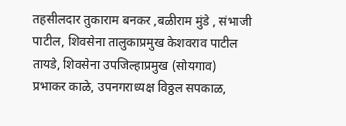तहसीलदार तुकाराम बनकर ,बळीराम मुंडे , संभाजी पाटील, शिवसेना तालुकाप्रमुख केशवराव पाटील तायडे, शिवसेना उपजिल्हाप्रमुख (सोयगाव) प्रभाकर काळे, उपनगराध्यक्ष विठ्ठल सपकाळ,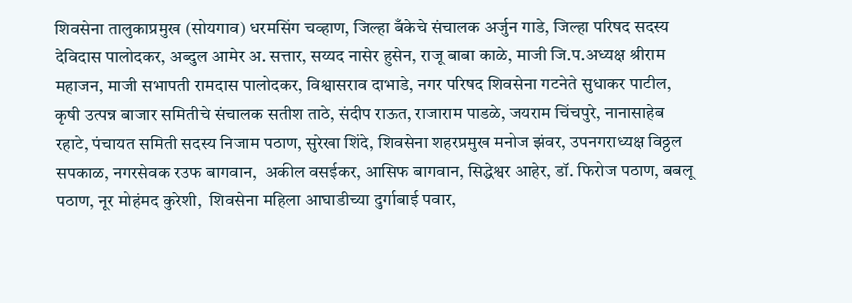शिवसेना तालुकाप्रमुख (सोयगाव) धरमसिंग चव्हाण, जिल्हा बँकेचे संचालक अर्जुन गाडे, जिल्हा परिषद सदस्य देविदास पालोदकर, अब्दुल आमेर अ. सत्तार, सय्यद नासेर हुसेन, राजू बाबा काळे, माजी जि.प.अध्यक्ष श्रीराम महाजन, माजी सभापती रामदास पालोदकर, विश्वासराव दाभाडे, नगर परिषद शिवसेना गटनेते सुधाकर पाटील, कृषी उत्पन्न बाजार समितीचे संचालक सतीश ताठे, संदीप राऊत, राजाराम पाडळे, जयराम चिंचपुरे, नानासाहेब रहाटे, पंचायत समिती सदस्य निजाम पठाण, सुरेखा शिंदे, शिवसेना शहरप्रमुख मनोज झंवर, उपनगराध्यक्ष विठ्ठल सपकाळ, नगरसेवक रउफ बागवान,  अकील वसईकर, आसिफ बागवान, सिद्धेश्वर आहेर, डॉ. फिरोज पठाण, बबलू पठाण, नूर मोहंमद कुरेशी,  शिवसेना महिला आघाडीच्या दुर्गाबाई पवार,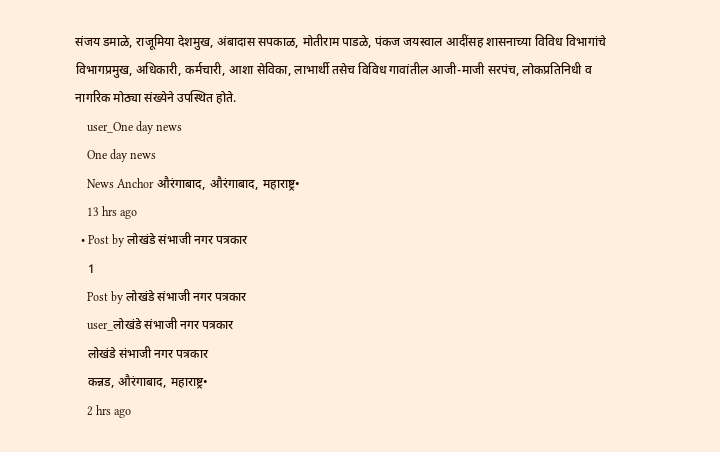संजय डमाळे, राजूमिया देशमुख, अंबादास सपकाळ, मोतीराम पाडळे, पंकज जयस्वाल आदींसह शासनाच्या विविध विभागांचे विभागप्रमुख, अधिकारी, कर्मचारी, आशा सेविका, लाभार्थी तसेच विविध गावांतील आजी-माजी सरपंच, लोकप्रतिनिधी व नागरिक मोठ्या संख्येने उपस्थित होते.
    user_One day news
    One day news
    News Anchor औरंगाबाद, औरंगाबाद, महाराष्ट्र•
    13 hrs ago
  • Post by लोखंडे संभाजी नगर पत्रकार
    1
    Post by लोखंडे संभाजी नगर पत्रकार
    user_लोखंडे संभाजी नगर पत्रकार
    लोखंडे संभाजी नगर पत्रकार
    कन्नड, औरंगाबाद, महाराष्ट्र•
    2 hrs ago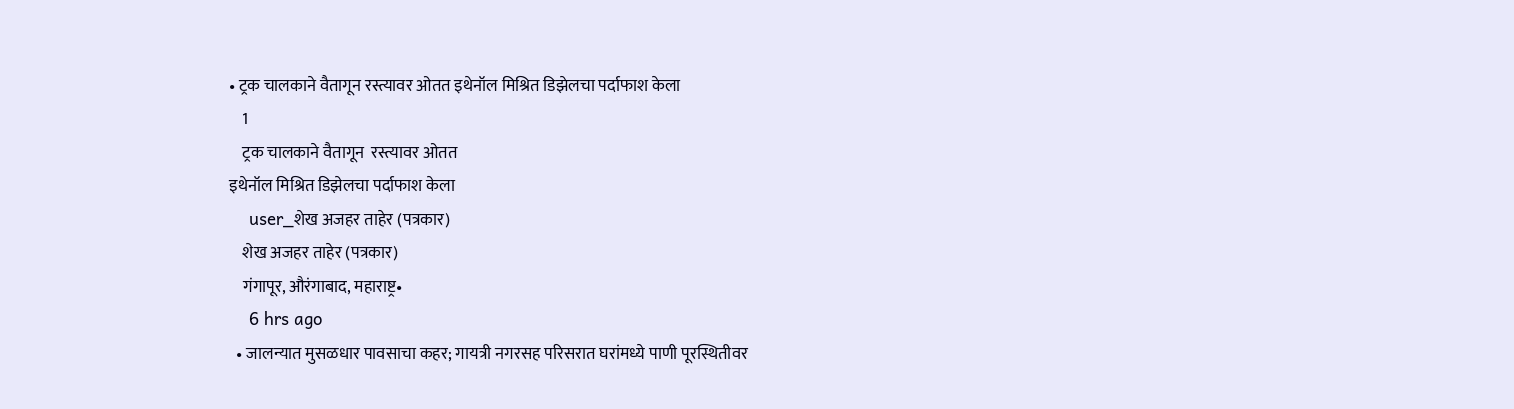• ट्रक चालकाने वैतागून रस्त्यावर ओतत इथेनॉल मिश्रित डिझेलचा पर्दाफाश केला
    1
    ट्रक चालकाने वैतागून  रस्त्यावर ओतत
इथेनॉल मिश्रित डिझेलचा पर्दाफाश केला
    user_शेख अजहर ताहेर (पत्रकार)
    शेख अजहर ताहेर (पत्रकार)
    गंगापूर, औरंगाबाद, महाराष्ट्र•
    6 hrs ago
  • जालन्यात मुसळधार पावसाचा कहर; गायत्री नगरसह परिसरात घरांमध्ये पाणी पूरस्थितीवर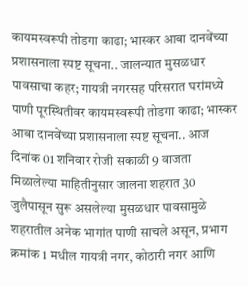कायमस्वरूपी तोडगा काढा; भास्कर आबा दानवेंच्या प्रशासनाला स्पष्ट सूचना.. जालन्यात मुसळधार पावसाचा कहर; गायत्री नगरसह परिसरात घरांमध्ये पाणी पूरस्थितीवर कायमस्वरूपी तोडगा काढा; भास्कर आबा दानवेंच्या प्रशासनाला स्पष्ट सूचना.. आज दिनांक 01 शनिवार रोजी सकाळी 9 वाजता मिळालेल्या माहितीनुसार जालना शहरात 30 जुलैपासून सुरू असलेल्या मुसळधार पावसामुळे शहरातील अनेक भागांत पाणी साचले असून, प्रभाग क्रमांक 1 मधील गायत्री नगर, कोठारी नगर आणि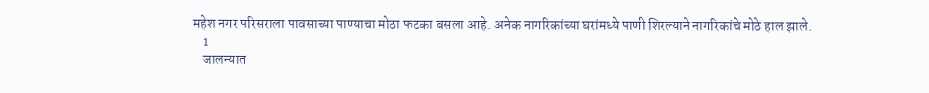महेश नगर परिसराला पावसाच्या पाण्याचा मोठा फटका बसला आहे. अनेक नागरिकांच्या घरांमध्ये पाणी शिरल्याने नागरिकांचे मोठे हाल झाले.
    1
    जालन्यात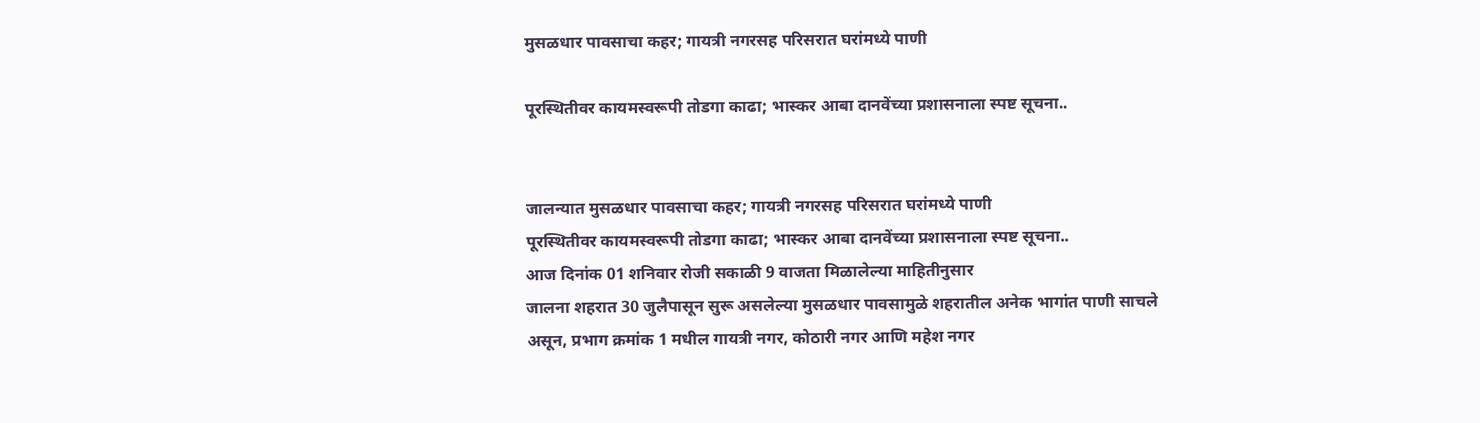मुसळधार पावसाचा कहर; गायत्री नगरसह परिसरात घरांमध्ये पाणी

पूरस्थितीवर कायमस्वरूपी तोडगा काढा; भास्कर आबा दानवेंच्या प्रशासनाला स्पष्ट सूचना..


जालन्यात मुसळधार पावसाचा कहर; गायत्री नगरसह परिसरात घरांमध्ये पाणी
पूरस्थितीवर कायमस्वरूपी तोडगा काढा; भास्कर आबा दानवेंच्या प्रशासनाला स्पष्ट सूचना..
आज दिनांक 01 शनिवार रोजी सकाळी 9 वाजता मिळालेल्या माहितीनुसार
जालना शहरात 30 जुलैपासून सुरू असलेल्या मुसळधार पावसामुळे शहरातील अनेक भागांत पाणी साचले असून, प्रभाग क्रमांक 1 मधील गायत्री नगर, कोठारी नगर आणि महेश नगर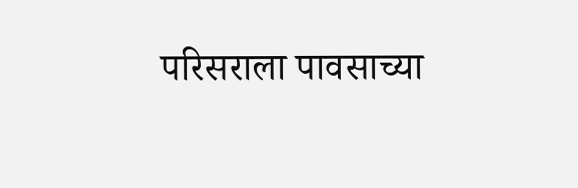परिसराला पावसाच्या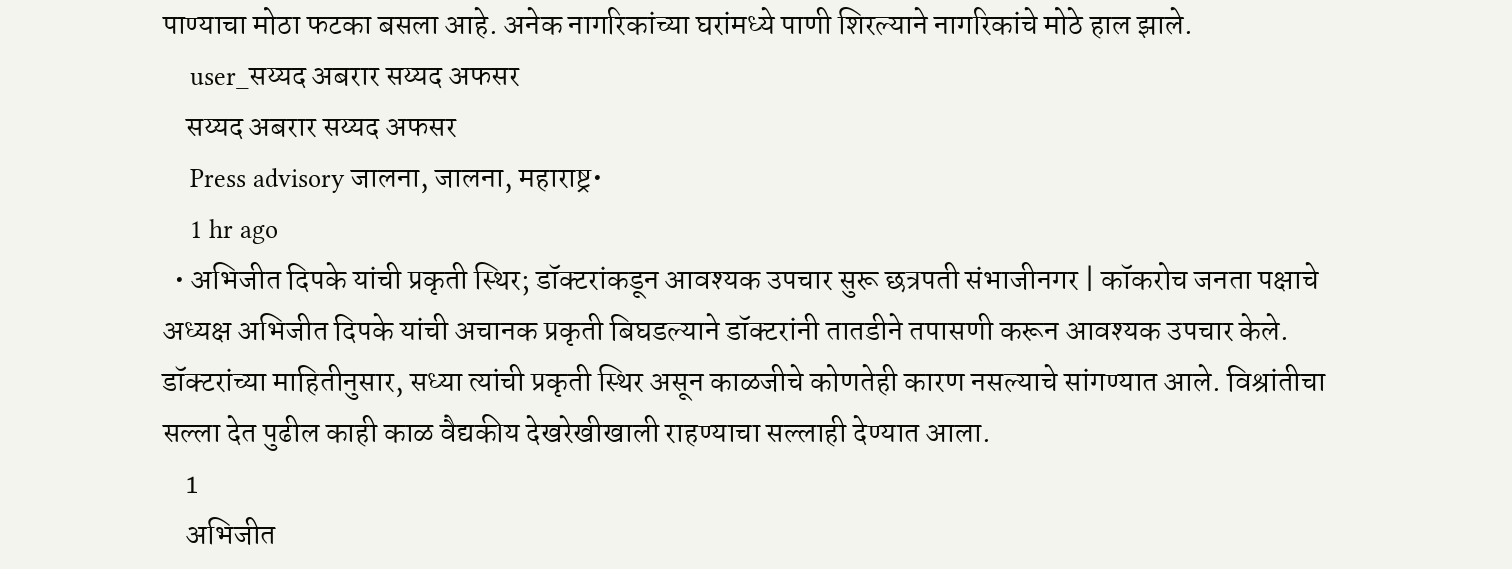पाण्याचा मोठा फटका बसला आहे. अनेक नागरिकांच्या घरांमध्ये पाणी शिरल्याने नागरिकांचे मोठे हाल झाले.
    user_सय्यद अबरार सय्यद अफसर
    सय्यद अबरार सय्यद अफसर
    Press advisory जालना, जालना, महाराष्ट्र•
    1 hr ago
  • अभिजीत दिपके यांची प्रकृती स्थिर; डॉक्टरांकडून आवश्यक उपचार सुरू छत्रपती संभाजीनगर | कॉकरोच जनता पक्षाचे अध्यक्ष अभिजीत दिपके यांची अचानक प्रकृती बिघडल्याने डॉक्टरांनी तातडीने तपासणी करून आवश्यक उपचार केले. डॉक्टरांच्या माहितीनुसार, सध्या त्यांची प्रकृती स्थिर असून काळजीचे कोणतेही कारण नसल्याचे सांगण्यात आले. विश्रांतीचा सल्ला देत पुढील काही काळ वैद्यकीय देखरेखीखाली राहण्याचा सल्लाही देण्यात आला.
    1
    अभिजीत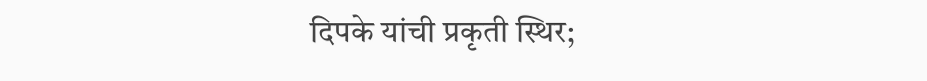दिपके यांची प्रकृती स्थिर;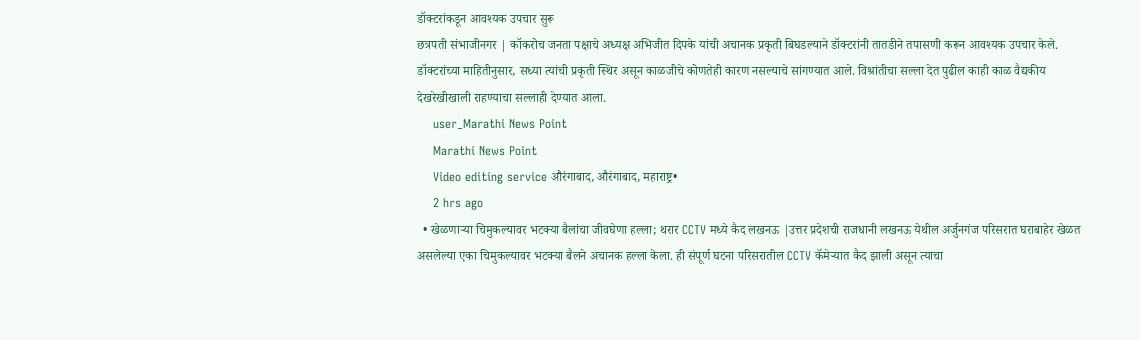डॉक्टरांकडून आवश्यक उपचार सुरू
छत्रपती संभाजीनगर | कॉकरोच जनता पक्षाचे अध्यक्ष अभिजीत दिपके यांची अचानक प्रकृती बिघडल्याने डॉक्टरांनी तातडीने तपासणी करून आवश्यक उपचार केले. डॉक्टरांच्या माहितीनुसार, सध्या त्यांची प्रकृती स्थिर असून काळजीचे कोणतेही कारण नसल्याचे सांगण्यात आले. विश्रांतीचा सल्ला देत पुढील काही काळ वैद्यकीय देखरेखीखाली राहण्याचा सल्लाही देण्यात आला.
    user_Marathi News Point
    Marathi News Point
    Video editing service औरंगाबाद, औरंगाबाद, महाराष्ट्र•
    2 hrs ago
  • खेळणाऱ्या चिमुकल्यावर भटक्या बैलांचा जीवघेणा हल्ला; थरार CCTV मध्ये कैद लखनऊ |उत्तर प्रदेशची राजधानी लखनऊ येथील अर्जुनगंज परिसरात घराबाहेर खेळत असलेल्या एका चिमुकल्यावर भटक्या बैलने अचानक हल्ला केला. ही संपूर्ण घटना परिसरातील CCTV कॅमेऱ्यात कैद झाली असून त्याचा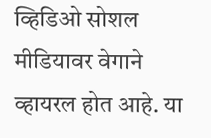व्हिडिओ सोशल मीडियावर वेगाने व्हायरल होत आहे. या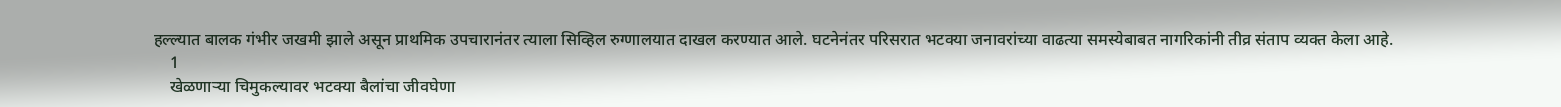हल्ल्यात बालक गंभीर जखमी झाले असून प्राथमिक उपचारानंतर त्याला सिव्हिल रुग्णालयात दाखल करण्यात आले. घटनेनंतर परिसरात भटक्या जनावरांच्या वाढत्या समस्येबाबत नागरिकांनी तीव्र संताप व्यक्त केला आहे.
    1
    खेळणाऱ्या चिमुकल्यावर भटक्या बैलांचा जीवघेणा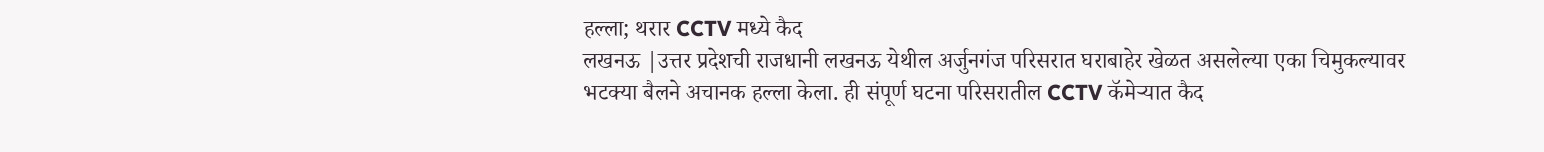हल्ला; थरार CCTV मध्ये कैद
लखनऊ |उत्तर प्रदेशची राजधानी लखनऊ येथील अर्जुनगंज परिसरात घराबाहेर खेळत असलेल्या एका चिमुकल्यावर भटक्या बैलने अचानक हल्ला केला. ही संपूर्ण घटना परिसरातील CCTV कॅमेऱ्यात कैद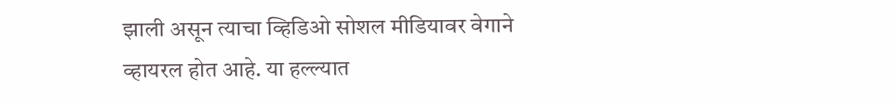झाली असून त्याचा व्हिडिओ सोशल मीडियावर वेगाने व्हायरल होत आहे. या हल्ल्यात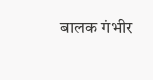बालक गंभीर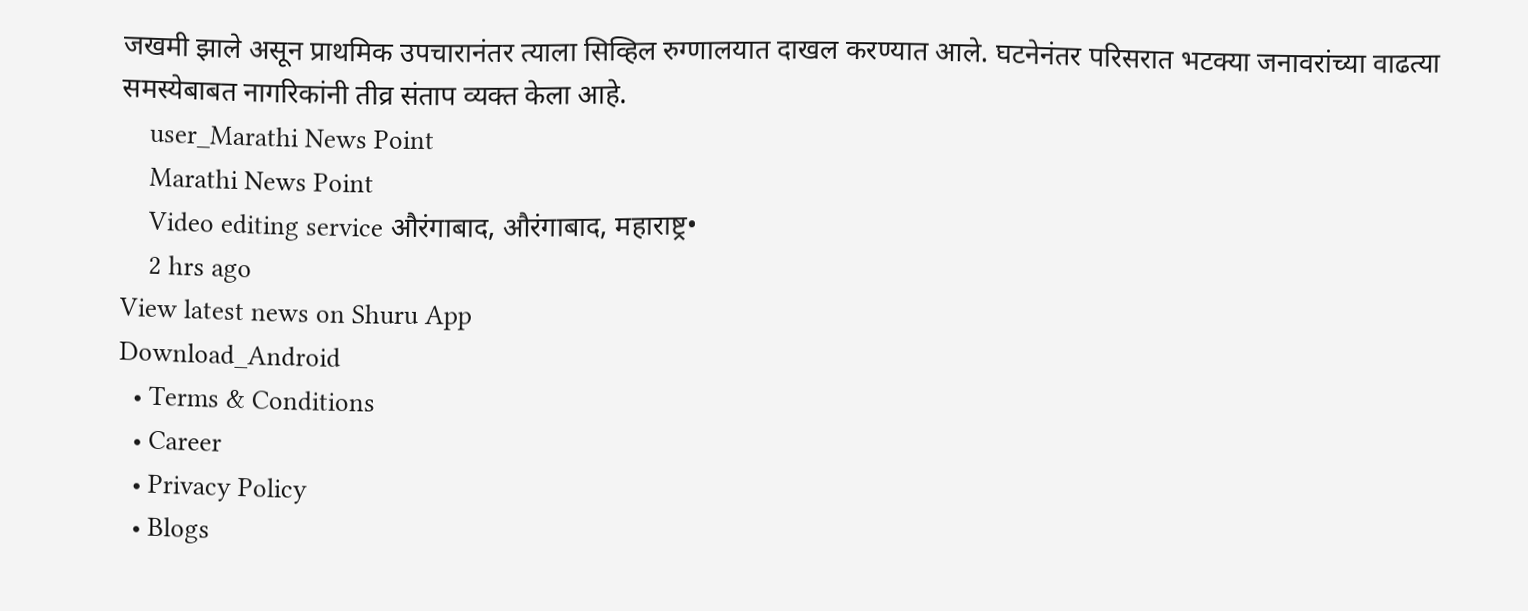जखमी झाले असून प्राथमिक उपचारानंतर त्याला सिव्हिल रुग्णालयात दाखल करण्यात आले. घटनेनंतर परिसरात भटक्या जनावरांच्या वाढत्या समस्येबाबत नागरिकांनी तीव्र संताप व्यक्त केला आहे.
    user_Marathi News Point
    Marathi News Point
    Video editing service औरंगाबाद, औरंगाबाद, महाराष्ट्र•
    2 hrs ago
View latest news on Shuru App
Download_Android
  • Terms & Conditions
  • Career
  • Privacy Policy
  • Blogs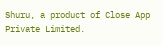Shuru, a product of Close App Private Limited.